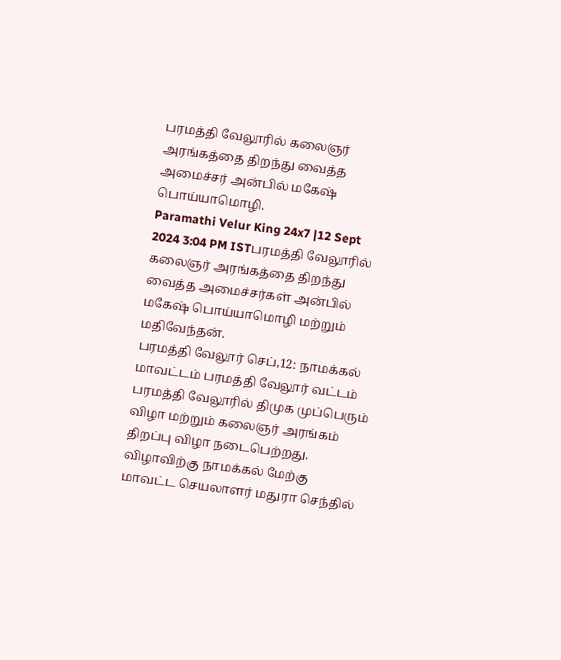பரமத்தி வேலூரில் கலைஞர் அரங்கத்தை திறந்து வைத்த அமைச்சர் அன்பில் மகேஷ் பொய்யாமொழி.
Paramathi Velur King 24x7 |12 Sept 2024 3:04 PM ISTபரமத்தி வேலூரில் கலைஞர் அரங்கத்தை திறந்து வைத்த அமைச்சர்கள் அன்பில் மகேஷ் பொய்யாமொழி மற்றும் மதிவேந்தன்.
பரமத்தி வேலூர் செப்,12: நாமக்கல் மாவட்டம் பரமத்தி வேலூர் வட்டம் பரமத்தி வேலூரில் திமுக முப்பெரும் விழா மற்றும் கலைஞர் அரங்கம் திறப்பு விழா நடைபெற்றது. விழாவிற்கு நாமக்கல் மேற்கு மாவட்ட செயலாளர் மதுரா செந்தில்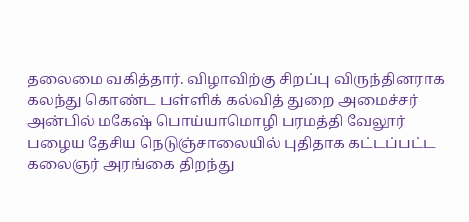தலைமை வகித்தார். விழாவிற்கு சிறப்பு விருந்தினராக கலந்து கொண்ட பள்ளிக் கல்வித் துறை அமைச்சர் அன்பில் மகேஷ் பொய்யாமொழி பரமத்தி வேலூர் பழைய தேசிய நெடுஞ்சாலையில் புதிதாக கட்டப்பட்ட கலைஞர் அரங்கை திறந்து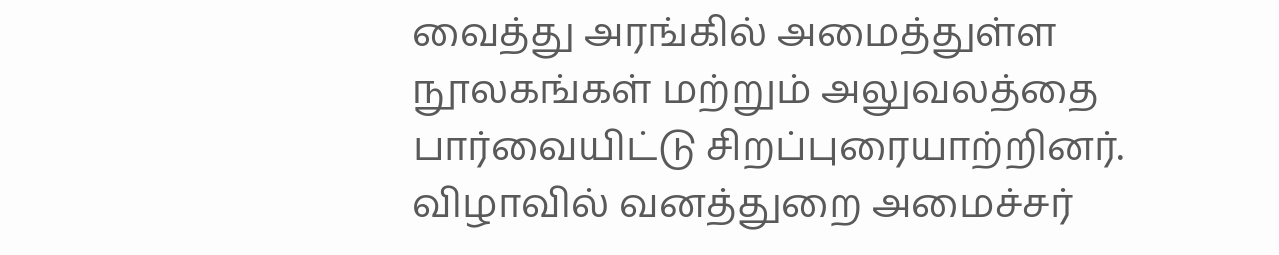வைத்து அரங்கில் அமைத்துள்ள நூலகங்கள் மற்றும் அலுவலத்தை பார்வையிட்டு சிறப்புரையாற்றினர். விழாவில் வனத்துறை அமைச்சர்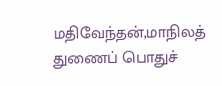மதிவேந்தன்,மாநிலத் துணைப் பொதுச்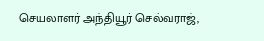செயலாளர் அந்தியூர் செல்வராஜ்,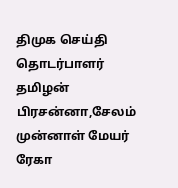திமுக செய்தி தொடர்பாளர் தமிழன் பிரசன்னா,சேலம் முன்னாள் மேயர் ரேகா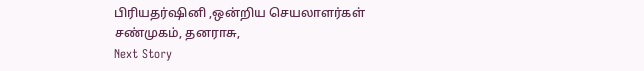பிரியதர்ஷினி ,ஒன்றிய செயலாளர்கள் சண்முகம், தனராசு,
Next Story